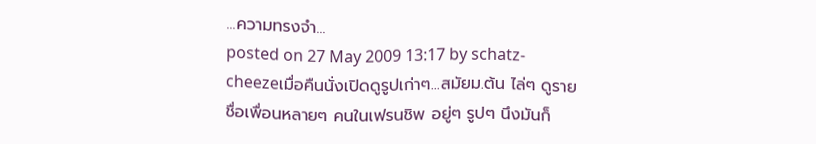...ความทรงจำ...
posted on 27 May 2009 13:17 by schatz-cheezeเมื่อคืนนั่งเปิดดูรูปเก่าๆ...สมัยม.ต้น ไล่ๆ ดูรายชื่อเพื่อนหลายๆ คนในเฟรนชิพ อยู่ๆ รูปๆ นึงมันก็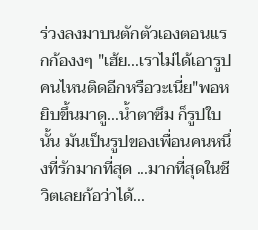ร่วงลงมาบนตักตัวเองตอนแรกก้องงๆ "เฮ้ย...เราไม่ได้เอารูปคนไหนติดอีกหรือวะเนี่ย"พอหยิบขึ้นมาดู...น้ำตาซึม ก็รูปใบนั้น มันเป็นรูปของเพื่อนคนหนึ่งที่รักมากที่สุด ...มากที่สุดในชีวิตเลยก้อว่าได้...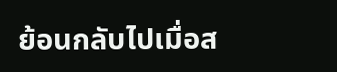ย้อนกลับไปเมื่อส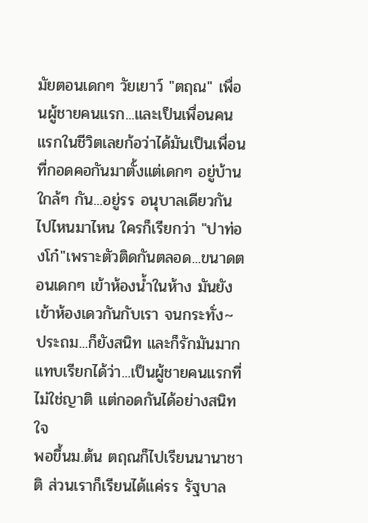มัยตอนเดกๆ วัยเยาว์ "ตฤณ" เพื่อนผู้ชายคนแรก...และเป็นเพื่อนคนแรกในชีวิตเลยก้อว่าได้มันเป็นเพื่อนที่กอดคอกันมาตั้งแต่เดกๆ อยู่บ้านใกล้ๆ กัน...อยู่รร อนุบาลเดียวกัน ไปไหนมาไหน ใครก็เรียกว่า "ปาท่องโก๋"เพราะตัวติดกันตลอด...ขนาดตอนเดกๆ เข้าห้องน้ำในห้าง มันยังเข้าห้องเดวกันกับเรา จนกระทั่ง~ ประถม...ก็ยังสนิท และก็รักมันมาก แทบเรียกได้ว่า...เป็นผู้ชายคนแรกที่ไม่ใช่ญาติ แต่กอดกันได้อย่างสนิทใจ
พอขึ้นม.ต้น ตฤณก็ไปเรียนนานาชาติ ส่วนเราก็เรียนได้แค่รร รัฐบาล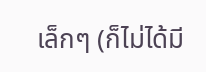เล็กๆ (ก็ไม่ได้มี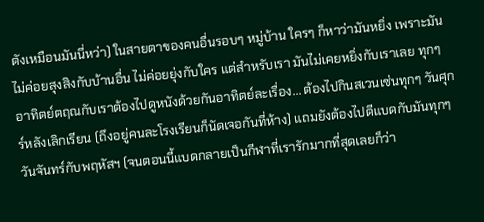ตังเหมือนมันนี่หว่า) ในสายตาของคนอื่นรอบๆ หมู่บ้าน ใครๆ ก็หาว่ามันหยิ่ง เพราะมันไม่ค่อยสุงสิงกับบ้านอื่น ไม่ค่อยยุ่งกับใคร แต่สำหรับเรา มันไม่เคยหยิ่งกับเราเลย ทุกๆ อาทิตย์ตฤณกับเราต้องไปดูหนังด้วยกันอาทิตย์ละเรื่อง... ต้องไปกินสเวนเซ่นทุกๆ วันศุกร์หลังเลิกเรียน (ถึงอยู่คนละโรงเรียนก็นัดเจอกันที่ห้าง) แถมยังต้องไปตีแบดกับมันทุกๆ วันจันทร์กับพฤหัสฯ (จนตอนนี้แบดกลายเป็นกีฬาที่เรารักมากที่สุดเลยก็ว่า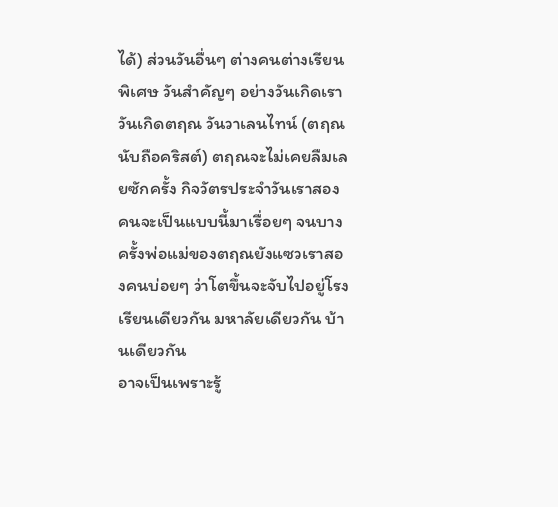ได้) ส่วนวันอื่นๆ ต่างคนต่างเรียนพิเศษ วันสำคัญๆ อย่างวันเกิดเรา วันเกิดตฤณ วันวาเลนไทน์ (ตฤณนับถือคริสต์) ตฤณจะไม่เคยลืมเลยซักครั้ง กิจวัตรประจำวันเราสองคนจะเป็นแบบนี้มาเรื่อยๆ จนบางครั้งพ่อแม่ของตฤณยังแซวเราสองคนบ่อยๆ ว่าโตขึ้นจะจับไปอยู่โรงเรียนเดียวกัน มหาลัยเดียวกัน บ้านเดียวกัน
อาจเป็นเพราะรู้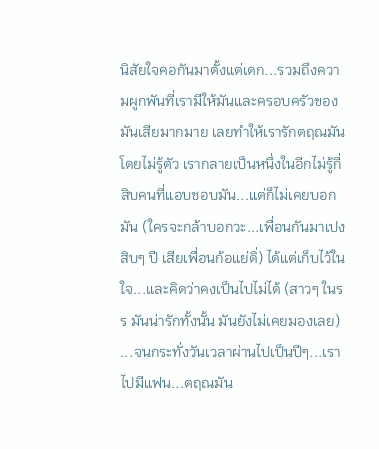นิสัยใจคอกันมาตั้งแต่เดก...รวมถึงความผูกพันที่เรามีให้มันและครอบครัวของมันเสียมากมาย เลยทำให้เรารักตฤณมันโดยไม่รู้ตัว เรากลายเป็นหนึ่งในอีกไม่รู้กี่สิบคนที่แอบชอบมัน...แต่ก็ไม่เคยบอกมัน (ใครจะกล้าบอกวะ...เพื่อนกันมาเปงสิบๆ ปี เสียเพื่อนก้อแย่ดิ่) ได้แต่เก็บไว้ในใจ...และคิดว่าคงเป็นไปไม่ได้ (สาวๆ ในรร มันน่ารักทั้งนั้น มันยังไม่เคยมองเลย)
...จนกระทั่งวันเวลาผ่านไปเป็นปีๆ...เราไปมีแฟน...ตฤณมัน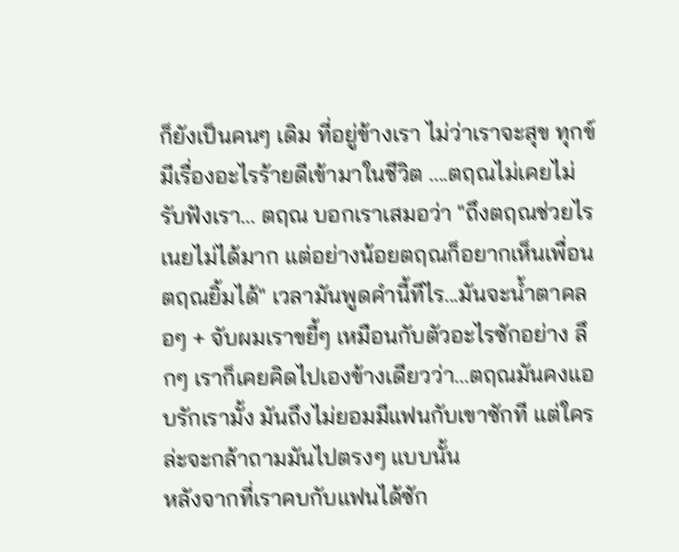ก็ยังเป็นคนๆ เดิม ที่อยู่ข้างเรา ไม่ว่าเราจะสุข ทุกข์ มีเรื่องอะไรร้ายดีเข้ามาในชีวิต ....ตฤณไม่เคยไม่รับฟังเรา... ตฤณ บอกเราเสมอว่า "ถึงตฤณช่วยไรเนยไม่ได้มาก แต่อย่างน้อยตฤณก็อยากเห็นเพื่อนตฤณยิ้มได้" เวลามันพูดคำนี้ทีไร...มันจะน้ำตาคลอๆ + จับผมเราขยี้ๆ เหมือนกับตัวอะไรซักอย่าง ลึกๆ เราก็เคยคิดไปเองข้างเดียวว่า...ตฤณมันคงแอบรักเรามั้ง มันถึงไม่ยอมมีแฟนกับเขาซักที แต่ใครล่ะจะกล้าถามมันไปตรงๆ แบบนั้น
หลังจากที่เราคบกับแฟนได้ซัก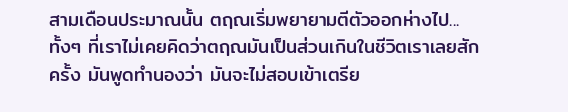สามเดือนประมาณนั้น ตฤณเริ่มพยายามตีตัวออกห่างไป...ทั้งๆ ที่เราไม่เคยคิดว่าตฤณมันเป็นส่วนเกินในชีวิตเราเลยสักครั้ง มันพูดทำนองว่า มันจะไม่สอบเข้าเตรีย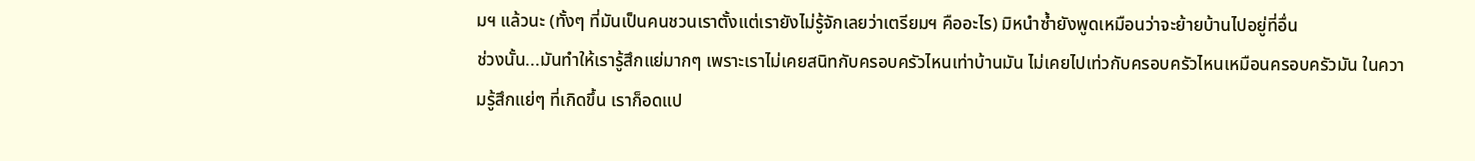มฯ แล้วนะ (ทั้งๆ ที่มันเป็นคนชวนเราตั้งแต่เรายังไม่รู้จักเลยว่าเตรียมฯ คืออะไร) มิหนำซ้ำยังพูดเหมือนว่าจะย้ายบ้านไปอยู่ที่อื่น
ช่วงนั้น...มันทำให้เรารู้สึกแย่มากๆ เพราะเราไม่เคยสนิทกับครอบครัวไหนเท่าบ้านมัน ไม่เคยไปเท่วกับครอบครัวไหนเหมือนครอบครัวมัน ในความรู้สึกแย่ๆ ที่เกิดขึ้น เราก็อดแป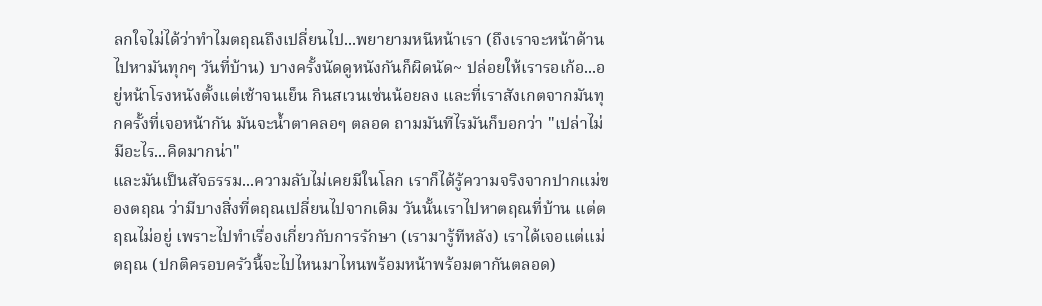ลกใจไม่ได้ว่าทำไมตฤณถึงเปลี่ยนไป...พยายามหนีหน้าเรา (ถึงเราจะหน้าด้านไปหามันทุกๆ วันที่บ้าน) บางครั้งนัดดูหนังกันก็ผิดนัด~ ปล่อยให้เรารอเก้อ...อยู่หน้าโรงหนังตั้งแต่เช้าจนเย็น กินสเวนเซ่นน้อยลง และที่เราสังเกตจากมันทุกครั้งที่เจอหน้ากัน มันจะน้ำตาคลอๆ ตลอด ถามมันทีไรมันก็บอกว่า "เปล่าไม่มีอะไร...คิดมากน่า"
และมันเป็นสัจธรรม...ความลับไม่เคยมีในโลก เราก็ได้รู้ความจริงจากปากแม่ของตฤณ ว่ามีบางสิ่งที่ตฤณเปลี่ยนไปจากเดิม วันนั้นเราไปหาตฤณที่บ้าน แต่ตฤณไม่อยู่ เพราะไปทำเรื่องเกี่ยวกับการรักษา (เรามารู้ทีหลัง) เราได้เจอแต่แม่ตฤณ (ปกติครอบครัวนี้จะไปไหนมาไหนพร้อมหน้าพร้อมตากันตลอด)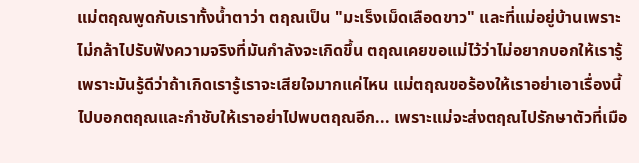แม่ตฤณพูดกับเราทั้งน้ำตาว่า ตฤณเป็น "มะเร็งเม็ดเลือดขาว" และที่แม่อยู่บ้านเพราะไม่กล้าไปรับฟังความจริงที่มันกำลังจะเกิดขึ้น ตฤณเคยขอแม่ไว้ว่าไม่อยากบอกให้เรารู้ เพราะมันรู้ดีว่าถ้าเกิดเรารู้เราจะเสียใจมากแค่ไหน แม่ตฤณขอร้องให้เราอย่าเอาเรื่องนี้ไปบอกตฤณและกำชับให้เราอย่าไปพบตฤณอีก... เพราะแม่จะส่งตฤณไปรักษาตัวที่เมือ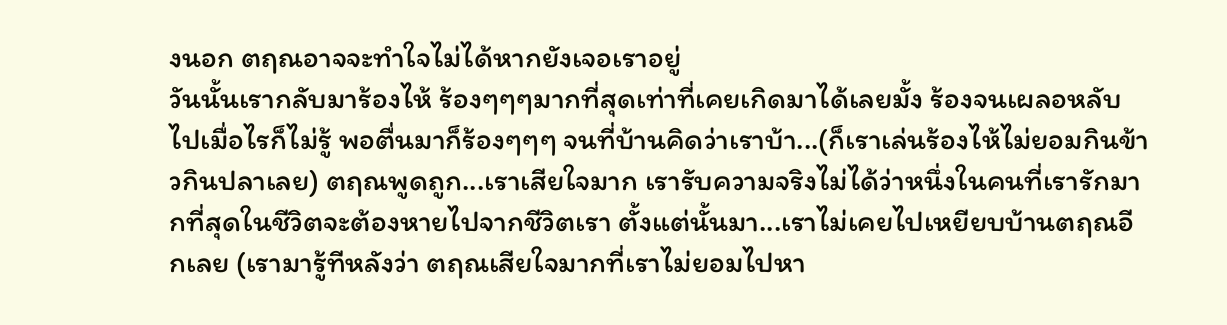งนอก ตฤณอาจจะทำใจไม่ได้หากยังเจอเราอยู่
วันนั้นเรากลับมาร้องไห้ ร้องๆๆๆมากที่สุดเท่าที่เคยเกิดมาได้เลยมั้ง ร้องจนเผลอหลับไปเมื่อไรก็ไม่รู้ พอตื่นมาก็ร้องๆๆๆ จนที่บ้านคิดว่าเราบ้า...(ก็เราเล่นร้องไห้ไม่ยอมกินข้าวกินปลาเลย) ตฤณพูดถูก...เราเสียใจมาก เรารับความจริงไม่ได้ว่าหนึ่งในคนที่เรารักมากที่สุดในชีวิตจะต้องหายไปจากชีวิตเรา ตั้งแต่นั้นมา...เราไม่เคยไปเหยียบบ้านตฤณอีกเลย (เรามารู้ทีหลังว่า ตฤณเสียใจมากที่เราไม่ยอมไปหา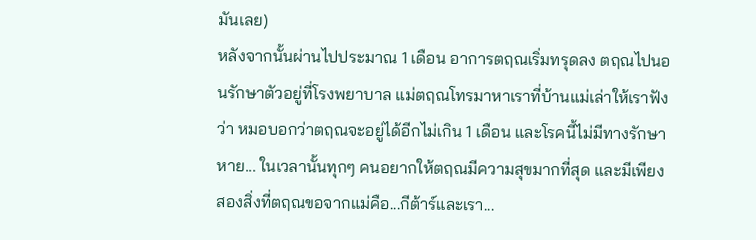มันเลย)
หลังจากนั้นผ่านไปประมาณ 1 เดือน อาการตฤณเริ่มทรุดลง ตฤณไปนอนรักษาตัวอยู่ที่โรงพยาบาล แม่ตฤณโทรมาหาเราที่บ้านแม่เล่าให้เราฟังว่า หมอบอกว่าตฤณจะอยู่ได้อีกไม่เกิน 1 เดือน และโรคนี้ไม่มีทางรักษาหาย... ในเวลานั้นทุกๆ คนอยากให้ตฤณมีความสุขมากที่สุด และมีเพียงสองสิ่งที่ตฤณขอจากแม่คือ...กีต้าร์และเรา...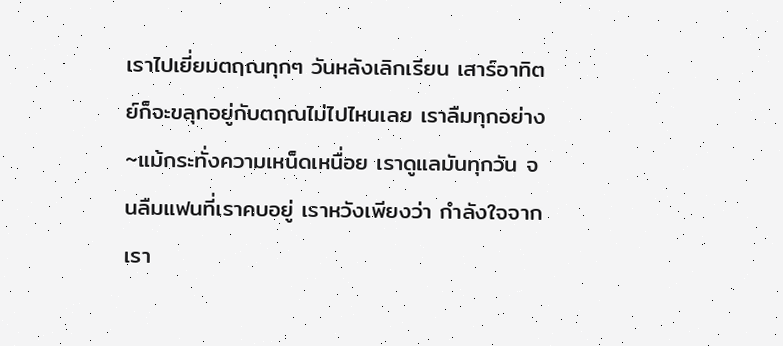เราไปเยี่ยมตฤณทุกๆ วันหลังเลิกเรียน เสาร์อาทิตย์ก็จะขลุกอยู่กับตฤณไม่ไปไหนเลย เราลืมทุกอย่าง~แม้กระทั่งความเหน็ดเหนื่อย เราดูแลมันทุกวัน จนลืมแฟนที่เราคบอยู่ เราหวังเพียงว่า กำลังใจจากเรา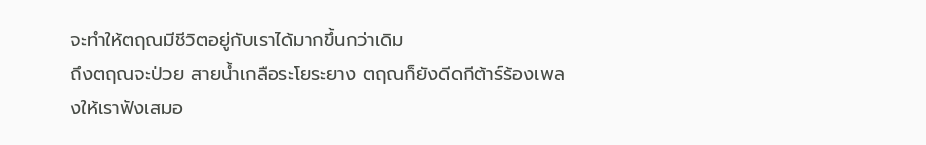จะทำให้ตฤณมีชีวิตอยู่กับเราได้มากขึ้นกว่าเดิม
ถึงตฤณจะป่วย สายน้ำเกลือระโยระยาง ตฤณก็ยังดีดกีต้าร์ร้องเพลงให้เราฟังเสมอ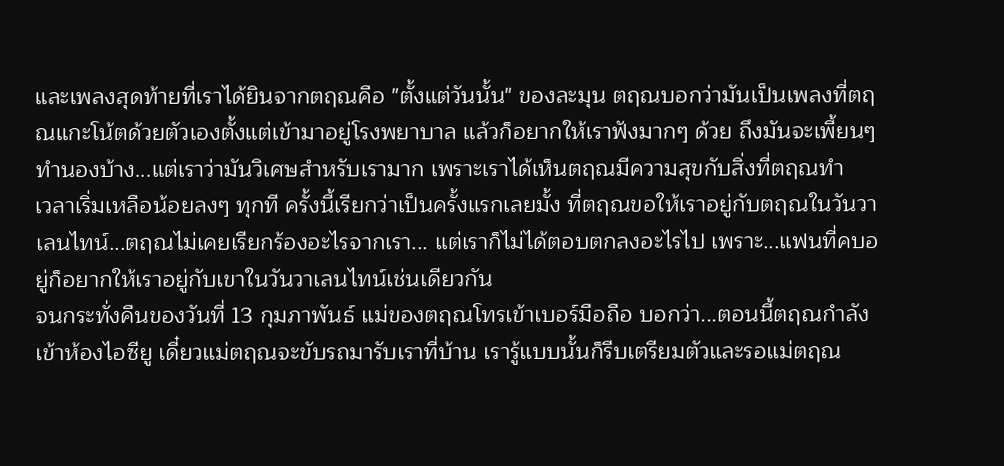และเพลงสุดท้ายที่เราได้ยินจากตฤณคือ "ตั้งแต่วันนั้น" ของละมุน ตฤณบอกว่ามันเป็นเพลงที่ตฤณแกะโน้ตด้วยตัวเองตั้งแต่เข้ามาอยู่โรงพยาบาล แล้วก็อยากให้เราฟังมากๆ ด้วย ถึงมันจะเพี้ยนๆ ทำนองบ้าง...แต่เราว่ามันวิเศษสำหรับเรามาก เพราะเราได้เห็นตฤณมีความสุขกับสิ่งที่ตฤณทำ
เวลาเริ่มเหลือน้อยลงๆ ทุกที ครั้งนี้เรียกว่าเป็นครั้งแรกเลยมั้ง ที่ตฤณขอให้เราอยู่กับตฤณในวันวาเลนไทน์...ตฤณไม่เคยเรียกร้องอะไรจากเรา... แต่เราก็ไม่ได้ตอบตกลงอะไรไป เพราะ...แฟนที่คบอยู่ก็อยากให้เราอยู่กับเขาในวันวาเลนไทน์เช่นเดียวกัน
จนกระทั่งคืนของวันที่ 13 กุมภาพันธ์ แม่ของตฤณโทรเข้าเบอร์มือถือ บอกว่า...ตอนนี้ตฤณกำลังเข้าห้องไอซียู เดี๋ยวแม่ตฤณจะขับรถมารับเราที่บ้าน เรารู้แบบนั้นก็รีบเตรียมตัวและรอแม่ตฤณ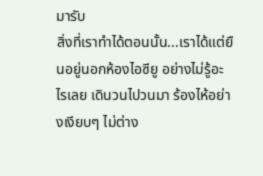มารับ
สิ่งที่เราทำได้ตอนนั้น...เราได้แต่ยืนอยู่นอกห้องไอซียู อย่างไม่รู้อะไรเลย เดินวนไปวนมา ร้องไห้อย่างเงียบๆ ไม่ต่าง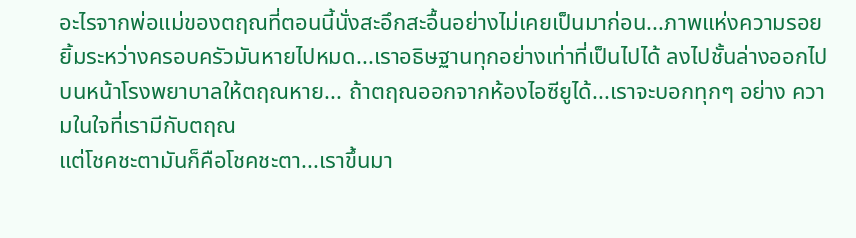อะไรจากพ่อแม่ของตฤณที่ตอนนี้นั่งสะอึกสะอื้นอย่างไม่เคยเป็นมาก่อน...ภาพแห่งความรอยยิ้มระหว่างครอบครัวมันหายไปหมด...เราอธิษฐานทุกอย่างเท่าที่เป็นไปได้ ลงไปชั้นล่างออกไปบนหน้าโรงพยาบาลให้ตฤณหาย... ถ้าตฤณออกจากห้องไอซียูได้...เราจะบอกทุกๆ อย่าง ความในใจที่เรามีกับตฤณ
แต่โชคชะตามันก็คือโชคชะตา...เราขึ้นมา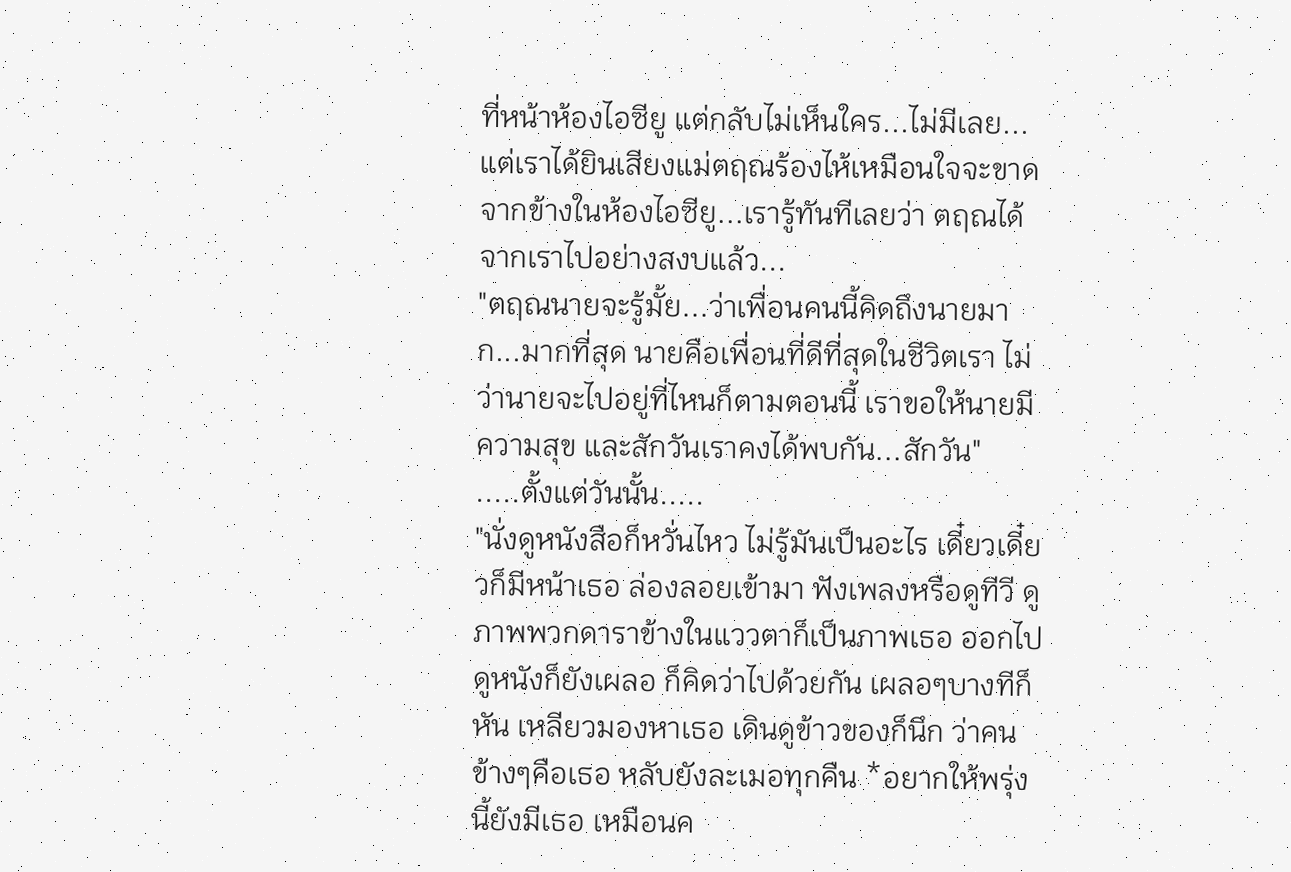ที่หน้าห้องไอซียู แต่กลับไม่เห็นใคร...ไม่มีเลย...แต่เราได้ยินเสียงแม่ตฤณร้องไห้เหมือนใจจะขาดจากข้างในห้องไอซียู...เรารู้ทันทีเลยว่า ตฤณได้จากเราไปอย่างสงบแล้ว...
"ตฤณนายจะรู้มั้ย...ว่าเพื่อนคนนี้คิดถึงนายมาก...มากที่สุด นายคือเพื่อนที่ดีที่สุดในชีวิตเรา ไม่ว่านายจะไปอยู่ที่ไหนก็ตามตอนนี้ เราขอให้นายมีความสุข และสักวันเราคงได้พบกัน...สักวัน"
.....ตั้งแต่วันนั้น.....
"นั่งดูหนังสือก็หวั่นไหว ไม่รู้มันเป็นอะไร เดี๋ยวเดี๋ยวก็มีหน้าเธอ ล่องลอยเข้ามา ฟังเพลงหรือดูทีวี ดูภาพพวกดาราข้างในแววตาก็เป็นภาพเธอ ออกไปดูหนังก็ยังเผลอ ก็คิดว่าไปด้วยกัน เผลอๆบางทีก็หัน เหลียวมองหาเธอ เดินดูข้าวของก็นึก ว่าคนข้างๆคือเธอ หลับยังละเมอทุกคืน *อยากให้พรุ่งนี้ยังมีเธอ เหมือนค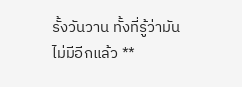รั้งวันวาน ทั้งที่รู้ว่ามันไม่มีอีกแล้ว **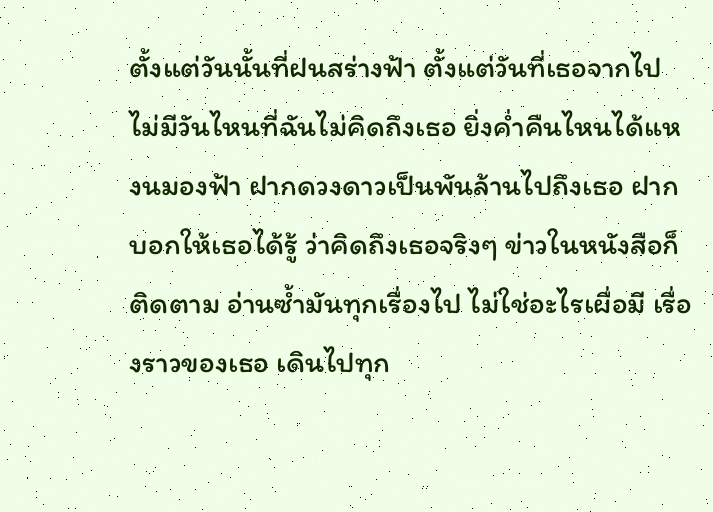ตั้งแต่วันนั้นที่ฝนสร่างฟ้า ตั้งแต่วันที่เธอจากไป ไม่มีวันไหนที่ฉันไม่คิดถึงเธอ ยิ่งค่ำคืนไหนได้แหงนมองฟ้า ฝากดวงดาวเป็นพันล้านไปถึงเธอ ฝากบอกให้เธอได้รู้ ว่าคิดถึงเธอจริงๆ ข่าวในหนังสือก็ติดตาม อ่านซ้ำมันทุกเรื่องไป ไม่ใช่อะไรเผื่อมี เรื่องราวของเธอ เดินไปทุก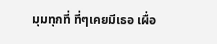มุมทุกที่ ที่ๆเคยมีเธอ เผื่อ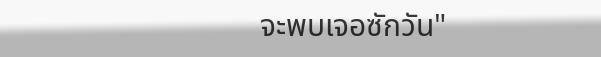จะพบเจอซักวัน"